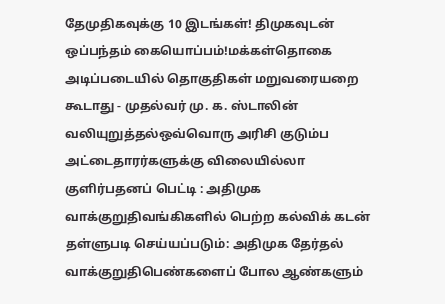தேமுதிகவுக்கு 10 இடங்கள்! திமுகவுடன் ஒப்பந்தம் கையொப்பம்!மக்கள்தொகை அடிப்படையில் தொகுதிகள் மறுவரையறை கூடாது - முதல்வர் மு. க. ஸ்டாலின் வலியுறுத்தல்ஒவ்வொரு அரிசி குடும்ப அட்டைதாரர்களுக்கு விலையில்லா குளிர்பதனப் பெட்டி : அதிமுக வாக்குறுதிவங்கிகளில் பெற்ற கல்விக் கடன் தள்ளுபடி செய்யப்படும்: அதிமுக தேர்தல் வாக்குறுதிபெண்களைப் போல ஆண்களும்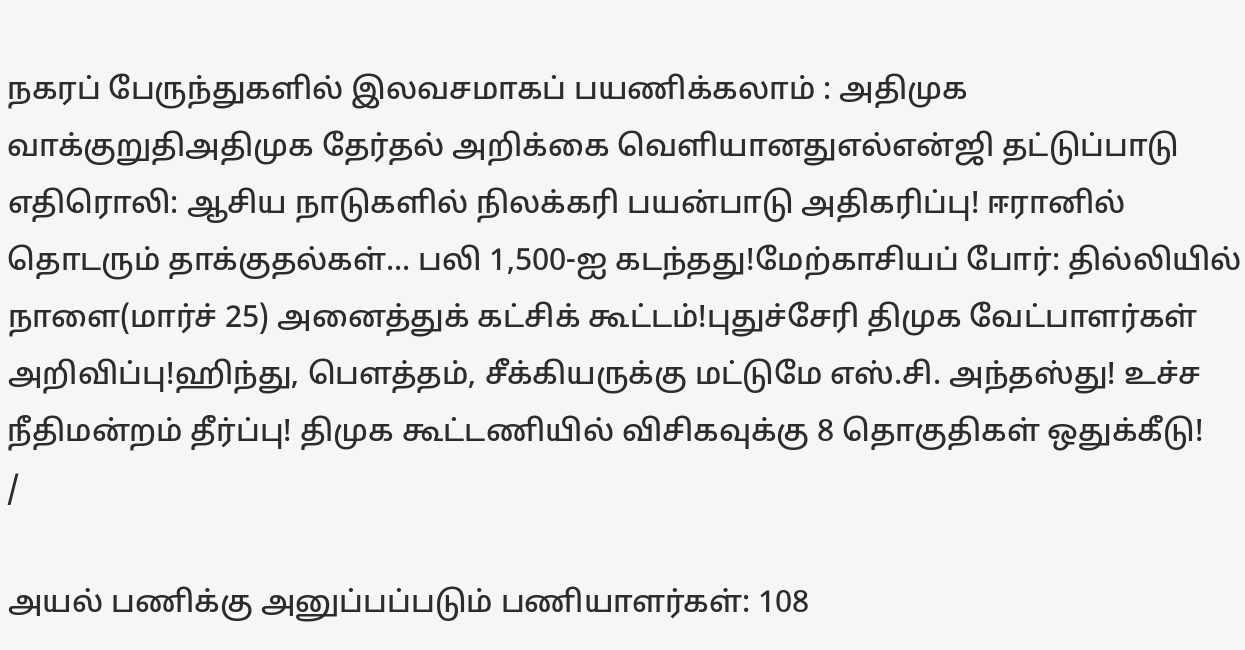நகரப் பேருந்துகளில் இலவசமாகப் பயணிக்கலாம் : அதிமுக வாக்குறுதிஅதிமுக தேர்தல் அறிக்கை வெளியானதுஎல்என்ஜி தட்டுப்பாடு எதிரொலி: ஆசிய நாடுகளில் நிலக்கரி பயன்பாடு அதிகரிப்பு! ஈரானில் தொடரும் தாக்குதல்கள்... பலி 1,500-ஐ கடந்தது!மேற்காசியப் போர்: தில்லியில் நாளை(மார்ச் 25) அனைத்துக் கட்சிக் கூட்டம்!புதுச்சேரி திமுக வேட்பாளர்கள் அறிவிப்பு!ஹிந்து, பெளத்தம், சீக்கியருக்கு மட்டுமே எஸ்.சி. அந்தஸ்து! உச்ச நீதிமன்றம் தீர்ப்பு! திமுக கூட்டணியில் விசிகவுக்கு 8 தொகுதிகள் ஒதுக்கீடு!
/

அயல் பணிக்கு அனுப்பப்படும் பணியாளர்கள்: 108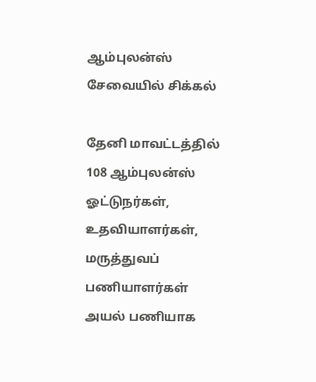ஆம்புலன்ஸ் சேவையில் சிக்கல்

தேனி மாவட்டத்தில் 108 ஆம்புலன்ஸ் ஓட்டுநர்கள், உதவியாளர்கள், மருத்துவப் பணியாளர்கள் அயல் பணியாக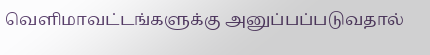வெளிமாவட்டங்களுக்கு அனுப்பப்படுவதால்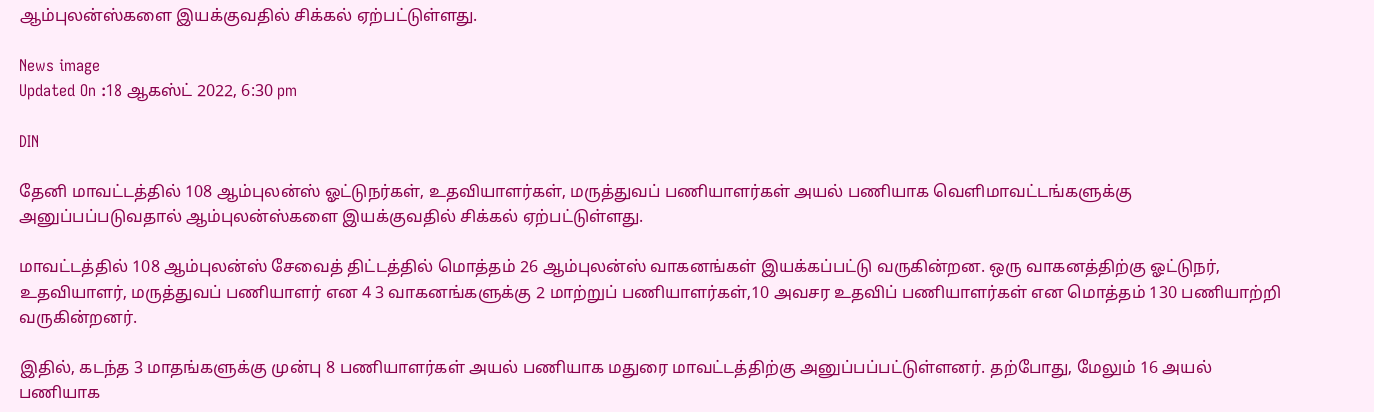ஆம்புலன்ஸ்களை இயக்குவதில் சிக்கல் ஏற்பட்டுள்ளது.

News image
Updated On :18 ஆகஸ்ட் 2022, 6:30 pm

DIN

தேனி மாவட்டத்தில் 108 ஆம்புலன்ஸ் ஓட்டுநர்கள், உதவியாளர்கள், மருத்துவப் பணியாளர்கள் அயல் பணியாக வெளிமாவட்டங்களுக்கு அனுப்பப்படுவதால் ஆம்புலன்ஸ்களை இயக்குவதில் சிக்கல் ஏற்பட்டுள்ளது.

மாவட்டத்தில் 108 ஆம்புலன்ஸ் சேவைத் திட்டத்தில் மொத்தம் 26 ஆம்புலன்ஸ் வாகனங்கள் இயக்கப்பட்டு வருகின்றன. ஒரு வாகனத்திற்கு ஓட்டுநர், உதவியாளர், மருத்துவப் பணியாளர் என 4 3 வாகனங்களுக்கு 2 மாற்றுப் பணியாளர்கள்,10 அவசர உதவிப் பணியாளர்கள் என மொத்தம் 130 பணியாற்றி வருகின்றனர்.

இதில், கடந்த 3 மாதங்களுக்கு முன்பு 8 பணியாளர்கள் அயல் பணியாக மதுரை மாவட்டத்திற்கு அனுப்பப்பட்டுள்ளனர். தற்போது, மேலும் 16 அயல் பணியாக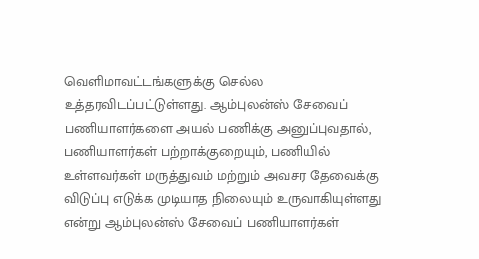வெளிமாவட்டங்களுக்கு செல்ல உத்தரவிடப்பட்டுள்ளது. ஆம்புலன்ஸ் சேவைப் பணியாளர்களை அயல் பணிக்கு அனுப்புவதால், பணியாளர்கள் பற்றாக்குறையும், பணியில் உள்ளவர்கள் மருத்துவம் மற்றும் அவசர தேவைக்கு விடுப்பு எடுக்க முடியாத நிலையும் உருவாகியுள்ளது என்று ஆம்புலன்ஸ் சேவைப் பணியாளர்கள்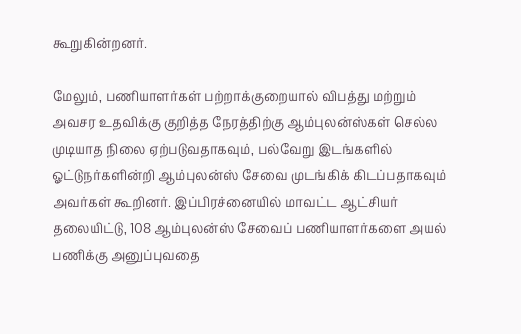கூறுகின்றனர்.

மேலும், பணியாளர்கள் பற்றாக்குறையால் விபத்து மற்றும் அவசர உதவிக்கு குறித்த நேரத்திற்கு ஆம்புலன்ஸ்கள் செல்ல முடியாத நிலை ஏற்படுவதாகவும், பல்வேறு இடங்களில் ஓட்டுநர்களின்றி ஆம்புலன்ஸ் சேவை முடங்கிக் கிடப்பதாகவும் அவர்கள் கூறினர். இப்பிரச்னையில் மாவட்ட ஆட்சியர் தலையிட்டு, 108 ஆம்புலன்ஸ் சேவைப் பணியாளர்களை அயல் பணிக்கு அனுப்புவதை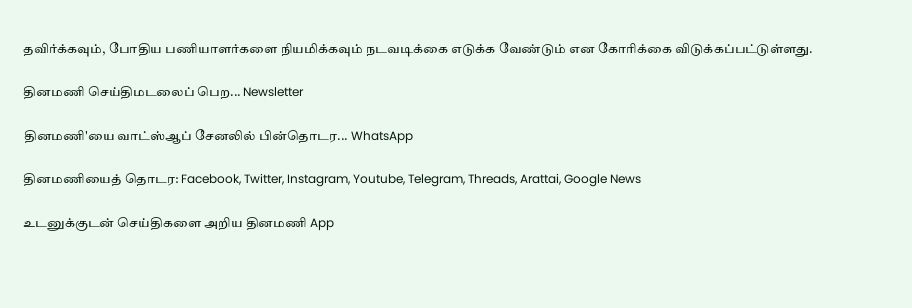தவிர்க்கவும், போதிய பணியாளர்களை நியமிக்கவும் நடவடிக்கை எடுக்க வேண்டும் என கோரிக்கை விடுக்கப்பட்டுள்ளது.

தினமணி செய்திமடலைப் பெற... Newsletter

தினமணி'யை வாட்ஸ்ஆப் சேனலில் பின்தொடர... WhatsApp

தினமணியைத் தொடர: Facebook, Twitter, Instagram, Youtube, Telegram, Threads, Arattai, Google News

உடனுக்குடன் செய்திகளை அறிய தினமணி App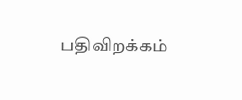பதிவிறக்கம்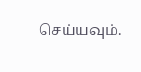செய்யவும்.